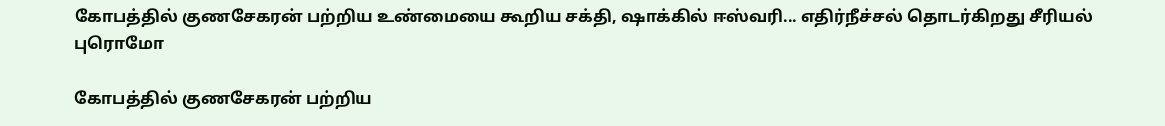கோபத்தில் குணசேகரன் பற்றிய உண்மையை கூறிய சக்தி, ஷாக்கில் ஈஸ்வரி... எதிர்நீச்சல் தொடர்கிறது சீரியல் புரொமோ

கோபத்தில் குணசேகரன் பற்றிய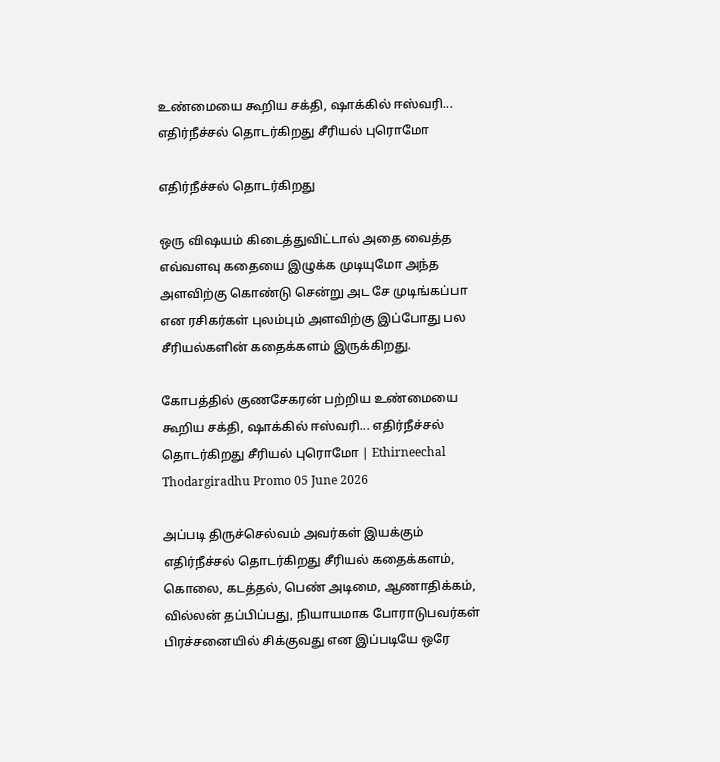உண்மையை கூறிய சக்தி, ஷாக்கில் ஈஸ்வரி... எதிர்நீச்சல் தொடர்கிறது சீரியல் புரொமோ

எதிர்நீச்சல் தொடர்கிறது

ஒரு விஷயம் கிடைத்துவிட்டால் அதை வைத்த எவ்வளவு கதையை இழுக்க முடியுமோ அந்த அளவிற்கு கொண்டு சென்று அட சே முடிங்கப்பா என ரசிகர்கள் புலம்பும் அளவிற்கு இப்போது பல சீரியல்களின் கதைக்களம் இருக்கிறது.

கோபத்தில் குணசேகரன் பற்றிய உண்மையை கூறிய சக்தி, ஷாக்கில் ஈஸ்வரி... எதிர்நீச்சல் தொடர்கிறது சீரியல் புரொமோ | Ethirneechal Thodargiradhu Promo 05 June 2026

அப்படி திருச்செல்வம் அவர்கள் இயக்கும் எதிர்நீச்சல் தொடர்கிறது சீரியல் கதைக்களம், கொலை, கடத்தல், பெண் அடிமை, ஆணாதிக்கம், வில்லன் தப்பிப்பது, நியாயமாக போராடுபவர்கள் பிரச்சனையில் சிக்குவது என இப்படியே ஒரே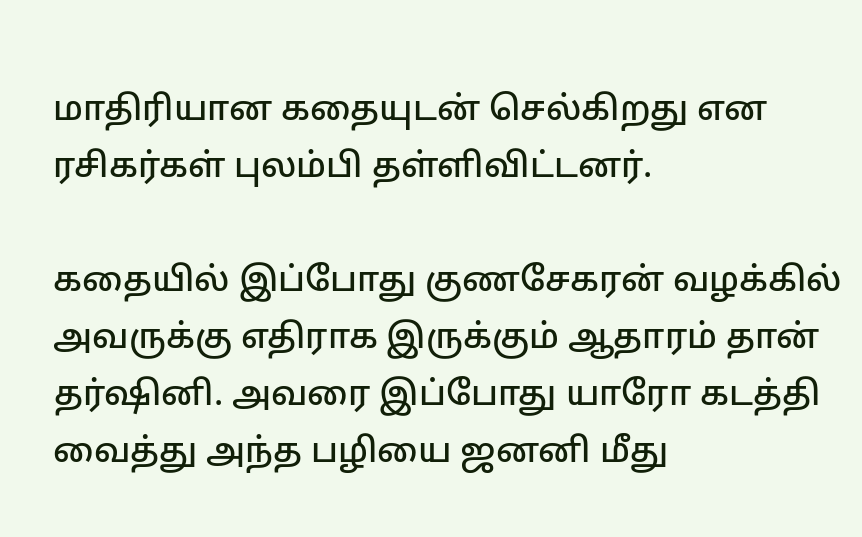மாதிரியான கதையுடன் செல்கிறது என ரசிகர்கள் புலம்பி தள்ளிவிட்டனர்.

கதையில் இப்போது குணசேகரன் வழக்கில் அவருக்கு எதிராக இருக்கும் ஆதாரம் தான் தர்ஷினி. அவரை இப்போது யாரோ கடத்தி வைத்து அந்த பழியை ஜனனி மீது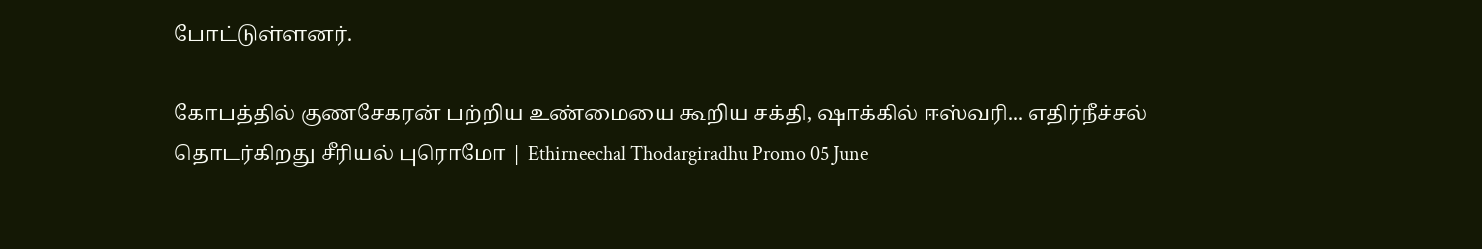போட்டுள்ளனர்.

கோபத்தில் குணசேகரன் பற்றிய உண்மையை கூறிய சக்தி, ஷாக்கில் ஈஸ்வரி... எதிர்நீச்சல் தொடர்கிறது சீரியல் புரொமோ | Ethirneechal Thodargiradhu Promo 05 June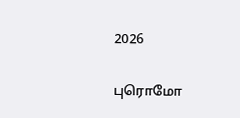2026

புரொமோ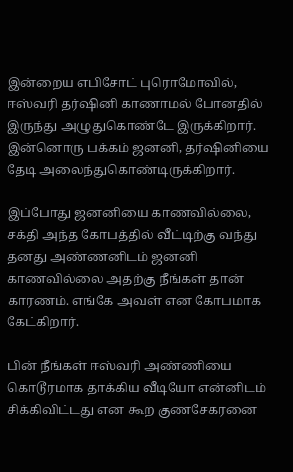இன்றைய எபிசோட் புரொமோவில், ஈஸ்வரி தர்ஷினி காணாமல் போனதில் இருந்து அழுதுகொண்டே இருக்கிறார். இன்னொரு பக்கம் ஜனனி, தர்ஷினியை தேடி அலைந்துகொண்டிருக்கிறார்.

இப்போது ஜனனியை காணவில்லை, சக்தி அந்த கோபத்தில் வீட்டிற்கு வந்து தனது அண்ணனிடம் ஜனனி காணவில்லை அதற்கு நீங்கள் தான் காரணம். எங்கே அவள் என கோபமாக கேட்கிறார்.

பின் நீங்கள் ஈஸ்வரி அண்ணியை கொடூரமாக தாக்கிய வீடியோ என்னிடம் சிக்கிவிட்டது என கூற குணசேகரனை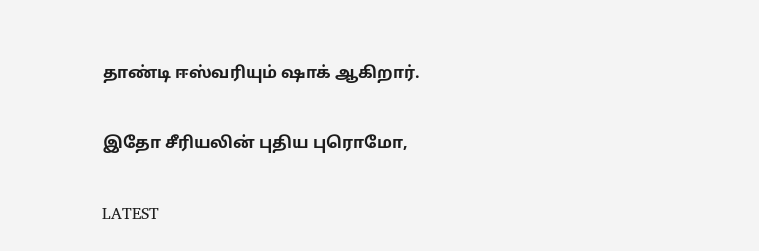தாண்டி ஈஸ்வரியும் ஷாக் ஆகிறார்.

இதோ சீரியலின் புதிய புரொமோ,

LATEST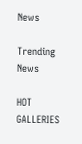News

Trending News

HOT GALLERIES